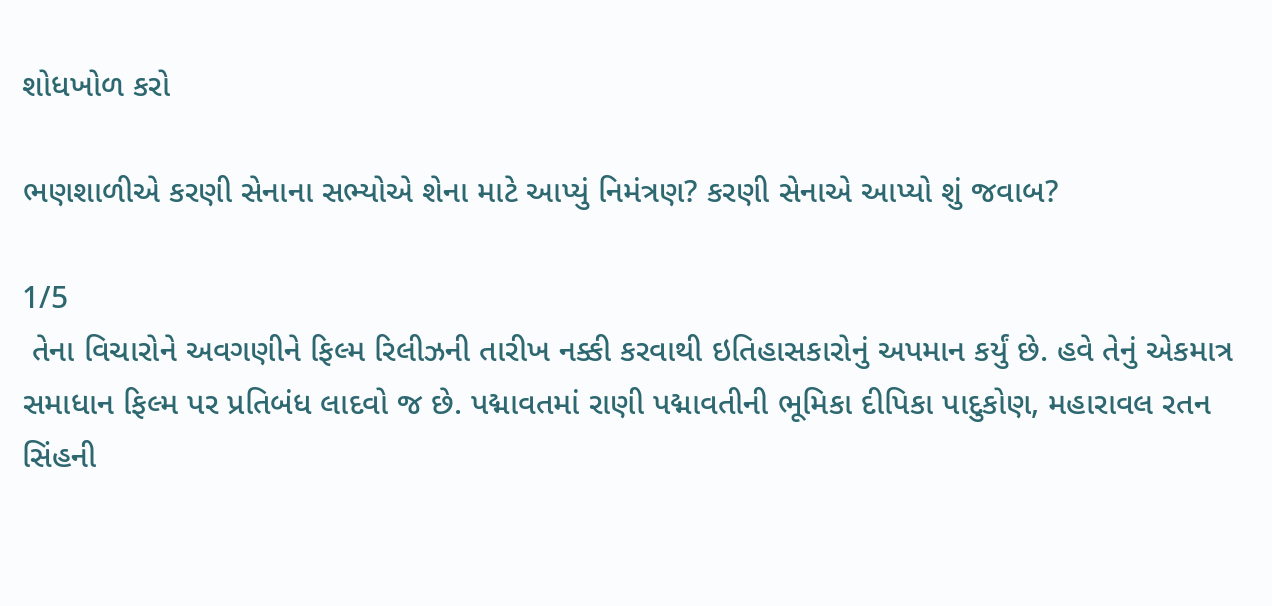શોધખોળ કરો

ભણશાળીએ કરણી સેનાના સભ્યોએ શેના માટે આપ્યું નિમંત્રણ? કરણી સેનાએ આપ્યો શું જવાબ?

1/5
 તેના વિચારોને અવગણીને ફિલ્મ રિલીઝની તારીખ નક્કી કરવાથી ઇતિહાસકારોનું અપમાન કર્યું છે. હવે તેનું એકમાત્ર સમાધાન ફિલ્મ પર પ્રતિબંધ લાદવો જ છે. પદ્માવતમાં રાણી પદ્માવતીની ભૂમિકા દીપિકા પાદુકોણ, મહારાવલ રતન સિંહની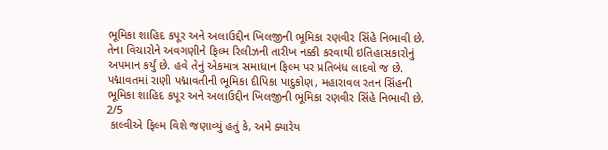ભૂમિકા શાહિદ કપૂર અને અલાઉદ્દીન ખિલજીની ભૂમિકા રણવીર સિંહે નિભાવી છે.
તેના વિચારોને અવગણીને ફિલ્મ રિલીઝની તારીખ નક્કી કરવાથી ઇતિહાસકારોનું અપમાન કર્યું છે. હવે તેનું એકમાત્ર સમાધાન ફિલ્મ પર પ્રતિબંધ લાદવો જ છે. પદ્માવતમાં રાણી પદ્માવતીની ભૂમિકા દીપિકા પાદુકોણ, મહારાવલ રતન સિંહની ભૂમિકા શાહિદ કપૂર અને અલાઉદ્દીન ખિલજીની ભૂમિકા રણવીર સિંહે નિભાવી છે.
2/5
 કાલ્વીએ ફિલ્મ વિશે જણાવ્યું હતું કે, અમે ક્યારેય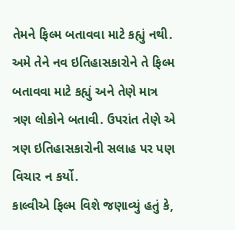તેમને ફિલ્મ બતાવવા માટે કહ્યું નથી. અમે તેને નવ ઇતિહાસકારોને તે ફિલ્મ બતાવવા માટે કહ્યું અને તેણે માત્ર ત્રણ લોકોને બતાવી. ઉપરાંત તેણે એ ત્રણ ઇતિહાસકારોની સલાહ પર પણ વિચાર ન કર્યો.
કાલ્વીએ ફિલ્મ વિશે જણાવ્યું હતું કે,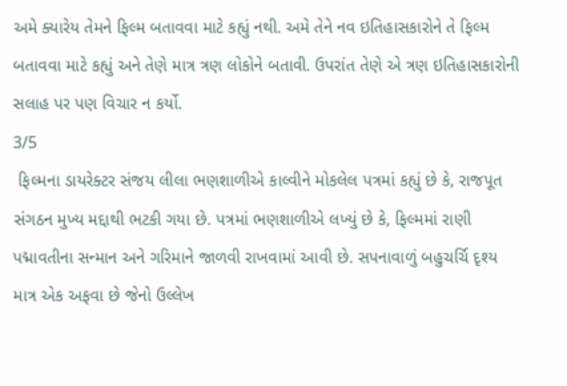અમે ક્યારેય તેમને ફિલ્મ બતાવવા માટે કહ્યું નથી. અમે તેને નવ ઇતિહાસકારોને તે ફિલ્મ બતાવવા માટે કહ્યું અને તેણે માત્ર ત્રણ લોકોને બતાવી. ઉપરાંત તેણે એ ત્રણ ઇતિહાસકારોની સલાહ પર પણ વિચાર ન કર્યો.
3/5
 ફિલ્મના ડાયરેક્ટર સંજય લીલા ભણશાળીએ કાલ્વીને મોકલેલ પત્રમાં કહ્યું છે કે, રાજપૂત સંગઠન મુખ્ય મદ્દાથી ભટકી ગયા છે. પત્રમાં ભણશાળીએ લખ્યું છે કે, ફિલ્મમાં રાણી પદ્માવતીના સન્માન અને ગરિમાને જાળવી રાખવામાં આવી છે. સપનાવાળું બહુચર્ચિ દૃશ્ય માત્ર એક અફવા છે જેનો ઉલ્લેખ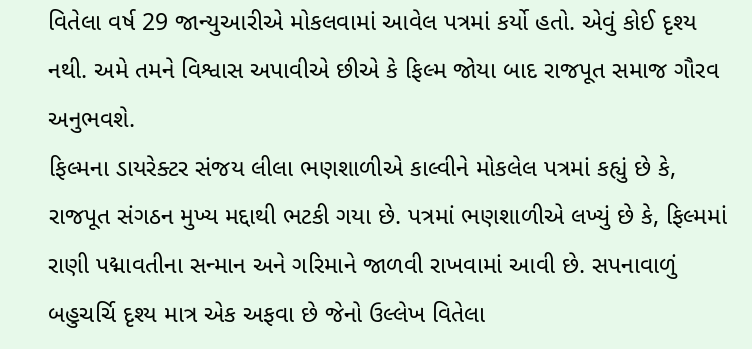વિતેલા વર્ષ 29 જાન્યુઆરીએ મોકલવામાં આવેલ પત્રમાં કર્યો હતો. એવું કોઈ દૃશ્ય નથી. અમે તમને વિશ્વાસ અપાવીએ છીએ કે ફિલ્મ જોયા બાદ રાજપૂત સમાજ ગૌરવ અનુભવશે.
ફિલ્મના ડાયરેક્ટર સંજય લીલા ભણશાળીએ કાલ્વીને મોકલેલ પત્રમાં કહ્યું છે કે, રાજપૂત સંગઠન મુખ્ય મદ્દાથી ભટકી ગયા છે. પત્રમાં ભણશાળીએ લખ્યું છે કે, ફિલ્મમાં રાણી પદ્માવતીના સન્માન અને ગરિમાને જાળવી રાખવામાં આવી છે. સપનાવાળું બહુચર્ચિ દૃશ્ય માત્ર એક અફવા છે જેનો ઉલ્લેખ વિતેલા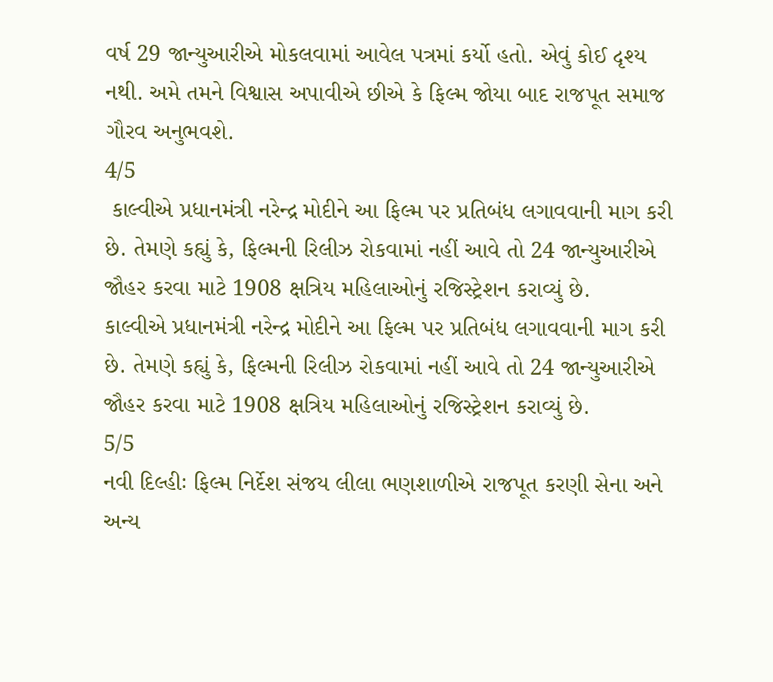વર્ષ 29 જાન્યુઆરીએ મોકલવામાં આવેલ પત્રમાં કર્યો હતો. એવું કોઈ દૃશ્ય નથી. અમે તમને વિશ્વાસ અપાવીએ છીએ કે ફિલ્મ જોયા બાદ રાજપૂત સમાજ ગૌરવ અનુભવશે.
4/5
 કાલ્વીએ પ્રધાનમંત્રી નરેન્દ્ર મોદીને આ ફિલ્મ પર પ્રતિબંધ લગાવવાની માગ કરી છે. તેમણે કહ્યું કે, ફિલ્મની રિલીઝ રોકવામાં નહીં આવે તો 24 જાન્યુઆરીએ જૌહર કરવા માટે 1908 ક્ષત્રિય મહિલાઓનું રજિસ્ટ્રેશન કરાવ્યું છે.
કાલ્વીએ પ્રધાનમંત્રી નરેન્દ્ર મોદીને આ ફિલ્મ પર પ્રતિબંધ લગાવવાની માગ કરી છે. તેમણે કહ્યું કે, ફિલ્મની રિલીઝ રોકવામાં નહીં આવે તો 24 જાન્યુઆરીએ જૌહર કરવા માટે 1908 ક્ષત્રિય મહિલાઓનું રજિસ્ટ્રેશન કરાવ્યું છે.
5/5
નવી દિલ્હીઃ ફિલ્મ નિર્દેશ સંજય લીલા ભણશાળીએ રાજપૂત કરણી સેના અને અન્ય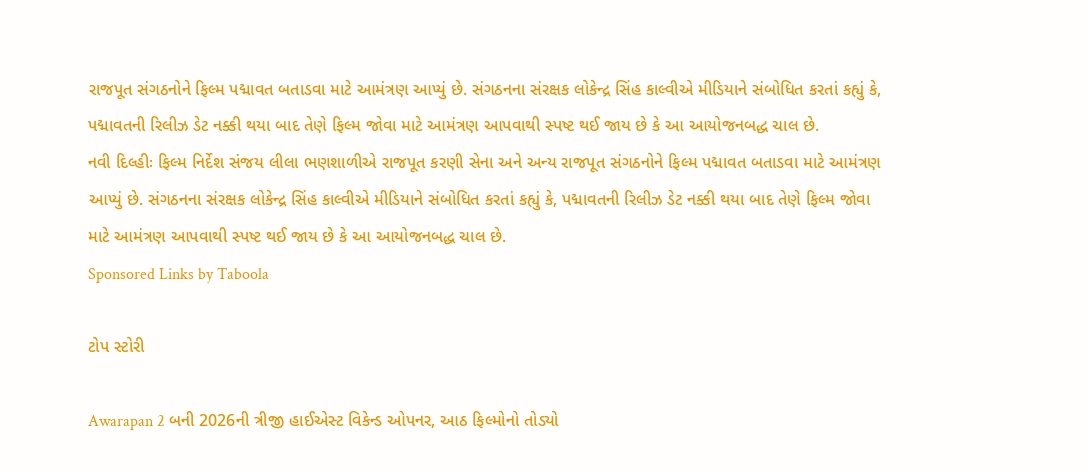રાજપૂત સંગઠનોને ફિલ્મ પદ્માવત બતાડવા માટે આમંત્રણ આપ્યું છે. સંગઠનના સંરક્ષક લોકેન્દ્ર સિંહ કાલ્વીએ મીડિયાને સંબોધિત કરતાં કહ્યું કે, પદ્માવતની રિલીઝ ડેટ નક્કી થયા બાદ તેણે ફિલ્મ જોવા માટે આમંત્રણ આપવાથી સ્પષ્ટ થઈ જાય છે કે આ આયોજનબદ્ધ ચાલ છે.
નવી દિલ્હીઃ ફિલ્મ નિર્દેશ સંજય લીલા ભણશાળીએ રાજપૂત કરણી સેના અને અન્ય રાજપૂત સંગઠનોને ફિલ્મ પદ્માવત બતાડવા માટે આમંત્રણ આપ્યું છે. સંગઠનના સંરક્ષક લોકેન્દ્ર સિંહ કાલ્વીએ મીડિયાને સંબોધિત કરતાં કહ્યું કે, પદ્માવતની રિલીઝ ડેટ નક્કી થયા બાદ તેણે ફિલ્મ જોવા માટે આમંત્રણ આપવાથી સ્પષ્ટ થઈ જાય છે કે આ આયોજનબદ્ધ ચાલ છે.
Sponsored Links by Taboola

ટોપ સ્ટોરી

Awarapan 2 બની 2026ની ત્રીજી હાઈએસ્ટ વિકેન્ડ ઓપનર, આઠ ફિલ્મોનો તોડ્યો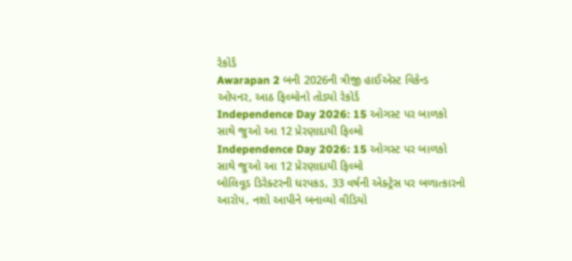રેકોર્ડ
Awarapan 2 બની 2026ની ત્રીજી હાઈએસ્ટ વિકેન્ડ ઓપનર, આઠ ફિલ્મોનો તોડ્યો રેકોર્ડ
Independence Day 2026: 15 ઓગસ્ટ પર બાળકો સાથે જુઓ આ 12 પ્રેરણાદાયી ફિલ્મો
Independence Day 2026: 15 ઓગસ્ટ પર બાળકો સાથે જુઓ આ 12 પ્રેરણાદાયી ફિલ્મો
બોલિવૂડ ડિરેક્ટરની ધરપકડ, 33 વર્ષની એક્ટ્રેસ પર બળાત્કારનો આરોપ, નશો આપીને બનાવ્યો વીડિયો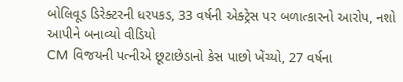બોલિવૂડ ડિરેક્ટરની ધરપકડ, 33 વર્ષની એક્ટ્રેસ પર બળાત્કારનો આરોપ, નશો આપીને બનાવ્યો વીડિયો
CM વિજયની પત્નીએ છૂટાછેડાનો કેસ પાછો ખેંચ્યો, 27 વર્ષના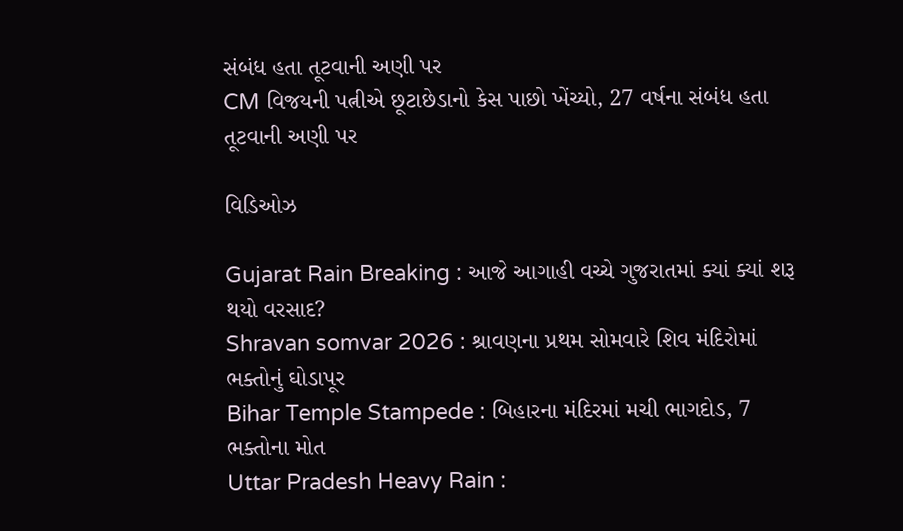સંબંધ હતા તૂટવાની અણી પર
CM વિજયની પત્નીએ છૂટાછેડાનો કેસ પાછો ખેંચ્યો, 27 વર્ષના સંબંધ હતા તૂટવાની અણી પર

વિડિઓઝ

Gujarat Rain Breaking : આજે આગાહી વચ્ચે ગુજરાતમાં ક્યાં ક્યાં શરૂ થયો વરસાદ?
Shravan somvar 2026 : શ્રાવણના પ્રથમ સોમવારે શિવ મંદિરોમાં ભક્તોનું ઘોડાપૂર
Bihar Temple Stampede : બિહારના મંદિરમાં મચી ભાગદોડ, 7 ભક્તોના મોત
Uttar Pradesh Heavy Rain :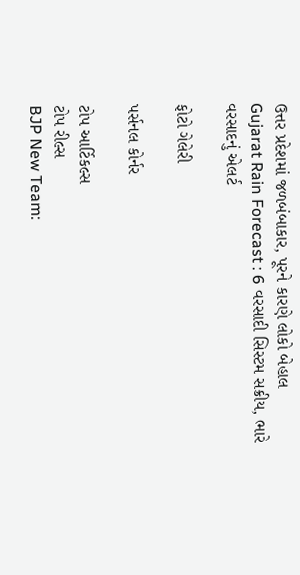ઉત્તર પ્રદેશમાં જળબંબાકાર, પૂરને કારણે લોકો બેહાલ
Gujarat Rain Forecast : 6 વરસાદી સિસ્ટમ સક્રીય, ભારે વરસાદનું એલર્ટ

ફોટો ગેલેરી

પર્સનલ કોર્નર

ટોપ આર્ટિકલ્સ
ટોપ રીલ્સ
BJP New Team: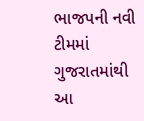ભાજપની નવી ટીમમાં ગુજરાતમાંથી આ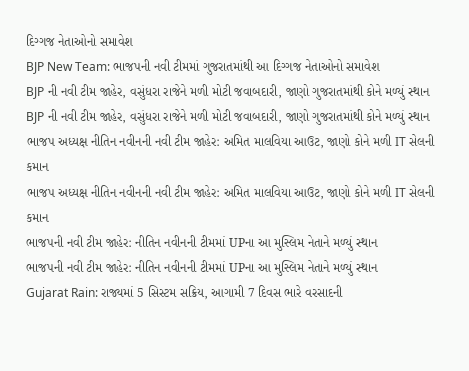દિગ્ગજ નેતાઓનો સમાવેશ
BJP New Team: ભાજપની નવી ટીમમાં ગુજરાતમાંથી આ દિગ્ગજ નેતાઓનો સમાવેશ
BJP ની નવી ટીમ જાહેર, વસુંધરા રાજેને મળી મોટી જવાબદારી, જાણો ગુજરાતમાંથી કોને મળ્યું સ્થાન
BJP ની નવી ટીમ જાહેર, વસુંધરા રાજેને મળી મોટી જવાબદારી, જાણો ગુજરાતમાંથી કોને મળ્યું સ્થાન
ભાજપ અધ્યક્ષ નીતિન નવીનની નવી ટીમ જાહેર: અમિત માલવિયા આઉટ, જાણો કોને મળી IT સેલની કમાન
ભાજપ અધ્યક્ષ નીતિન નવીનની નવી ટીમ જાહેર: અમિત માલવિયા આઉટ, જાણો કોને મળી IT સેલની કમાન
ભાજપની નવી ટીમ જાહેર: નીતિન નવીનની ટીમમાં UPના આ મુસ્લિમ નેતાને મળ્યું સ્થાન
ભાજપની નવી ટીમ જાહેર: નીતિન નવીનની ટીમમાં UPના આ મુસ્લિમ નેતાને મળ્યું સ્થાન
Gujarat Rain: રાજ્યમાં 5 સિસ્ટમ સક્રિય, આગામી 7 દિવસ ભારે વરસાદની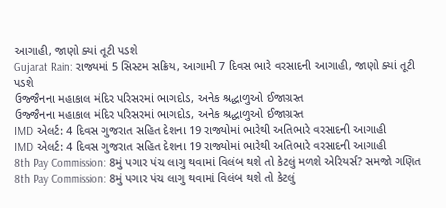આગાહી, જાણો ક્યાં તૂટી પડશે
Gujarat Rain: રાજ્યમાં 5 સિસ્ટમ સક્રિય, આગામી 7 દિવસ ભારે વરસાદની આગાહી, જાણો ક્યાં તૂટી પડશે
ઉજ્જૈનના મહાકાલ મંદિર પરિસરમાં ભાગદોડ, અનેક શ્રદ્ધાળુઓ ઈજાગ્રસ્ત
ઉજ્જૈનના મહાકાલ મંદિર પરિસરમાં ભાગદોડ, અનેક શ્રદ્ધાળુઓ ઈજાગ્રસ્ત
IMD એલર્ટ: 4 દિવસ ગુજરાત સહિત દેશના 19 રાજ્યોમાં ભારેથી અતિભારે વરસાદની આગાહી
IMD એલર્ટ: 4 દિવસ ગુજરાત સહિત દેશના 19 રાજ્યોમાં ભારેથી અતિભારે વરસાદની આગાહી
8th Pay Commission: 8મું પગાર પંચ લાગુ થવામાં વિલંબ થશે તો કેટલું મળશે એરિયર્સ? સમજો ગણિત
8th Pay Commission: 8મું પગાર પંચ લાગુ થવામાં વિલંબ થશે તો કેટલું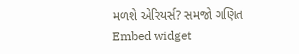મળશે એરિયર્સ? સમજો ગણિત
Embed widget